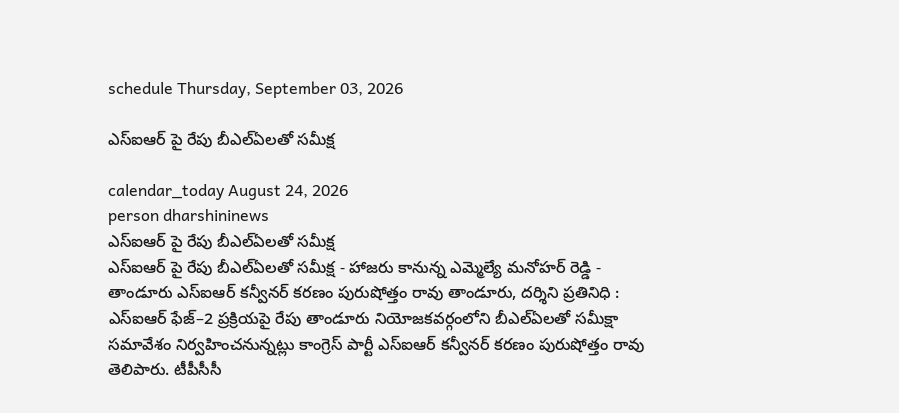schedule Thursday, September 03, 2026

ఎస్ఐఆర్ పై రేపు బీఎల్‌ఏలతో సమీక్ష

calendar_today August 24, 2026
person dharshininews
ఎస్ఐఆర్ పై రేపు బీఎల్‌ఏలతో సమీక్ష
ఎస్ఐఆర్ పై రేపు బీఎల్‌ఏలతో సమీక్ష - హాజరు కానున్న ఎమ్మెల్యే మనోహర్ రెడ్డి - తాండూరు ఎస్ఐఆర్ కన్వీనర్ కరణం పురుషోత్తం రావు తాండూరు, దర్శిని ప్రతినిధి : ఎస్ఐఆర్ ఫేజ్‌–2 ప్రక్రియపై రేపు తాండూరు నియోజకవర్గంలోని బీఎల్‌ఏలతో సమీక్షా సమావేశం నిర్వహించనున్నట్లు కాంగ్రెస్‌ పార్టీ ఎస్ఐఆర్ కన్వీనర్‌ కరణం పురుషోత్తం రావు తెలిపారు. టీపీసీసీ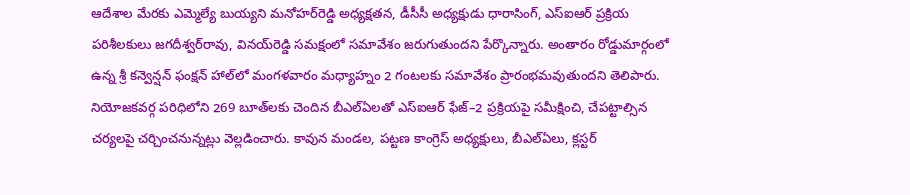ఆదేశాల మేరకు ఎమ్మెల్యే బుయ్యని మనోహర్‌రెడ్డి అధ్యక్షతన, డీసీసీ అధ్యక్షుడు ధారాసింగ్, ఎస్ఐఆర్ ప్రక్రియ పరిశీలకులు జగదీశ్వర్‌రావు, వినయ్‌రెడ్డి సమక్షంలో సమావేశం జరుగుతుందని పేర్కొన్నారు. అంతారం రోడ్డుమార్గంలో ఉన్న శ్రీ కన్వెన్షన్‌ ఫంక్షన్‌ హాల్‌లో మంగళవారం మధ్యాహ్నం 2 గంటలకు సమావేశం ప్రారంభమవుతుందని తెలిపారు. నియోజకవర్గ పరిధిలోని 269 బూత్‌లకు చెందిన బీఎల్‌ఏలతో ఎస్ఐఆర్ ఫేజ్‌–2 ప్రక్రియపై సమీక్షించి, చేపట్టాల్సిన చర్యలపై చర్చించనున్నట్లు వెల్లడించారు. కావున మండల, పట్టణ కాంగ్రెస్‌ అధ్యక్షులు, బీఎల్‌ఏలు, క్లస్టర్‌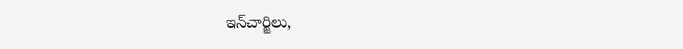ఇన్‌చార్జిలు,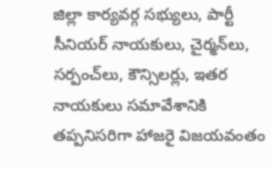జిల్లా కార్యవర్గ సభ్యులు, పార్టీ సీనియర్‌ నాయకులు, చైర్మన్‌లు, సర్పంచ్‌లు, కౌన్సిలర్లు, ఇతర నాయకులు సమావేశానికి తప్పనిసరిగా హాజరై విజయవంతం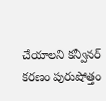చేయాలని కన్వీనర్ కరణం పురుషోత్తం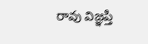రావు విజ్ఞప్తి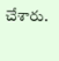చేశారు.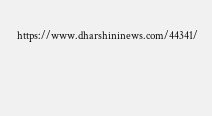https://www.dharshininews.com/44341/